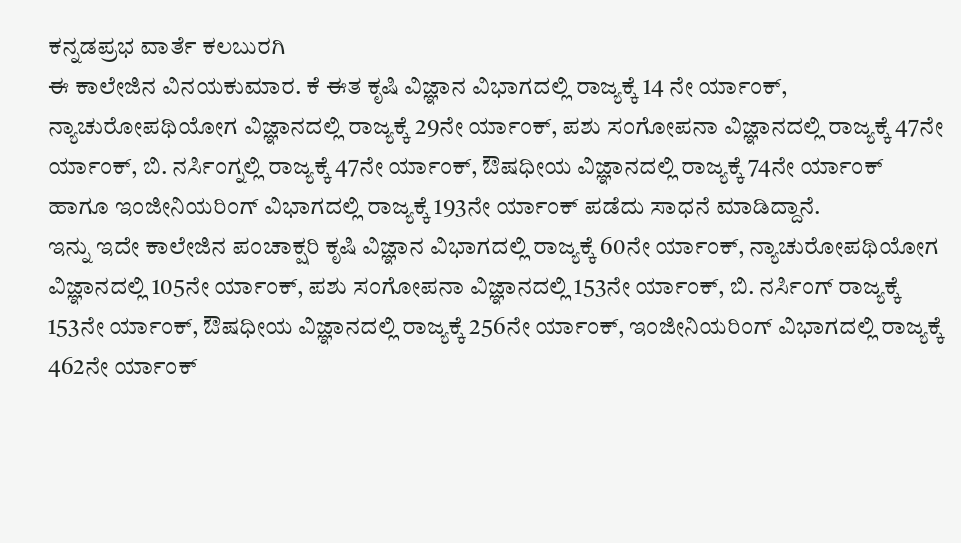ಕನ್ನಡಪ್ರಭ ವಾರ್ತೆ ಕಲಬುರಗಿ
ಈ ಕಾಲೇಜಿನ ವಿನಯಕುಮಾರ. ಕೆ ಈತ ಕೃಷಿ ವಿಜ್ಞಾನ ವಿಭಾಗದಲ್ಲಿ ರಾಜ್ಯಕ್ಕೆ 14 ನೇ ರ್ಯಾಂಕ್, ನ್ಯಾಚುರೋಪಥಿಯೋಗ ವಿಜ್ಞಾನದಲ್ಲಿ ರಾಜ್ಯಕ್ಕೆ 29ನೇ ರ್ಯಾಂಕ್, ಪಶು ಸಂಗೋಪನಾ ವಿಜ್ಞಾನದಲ್ಲಿ ರಾಜ್ಯಕ್ಕೆ 47ನೇ ರ್ಯಾಂಕ್, ಬಿ. ನರ್ಸಿಂಗ್ನಲ್ಲಿ ರಾಜ್ಯಕ್ಕೆ 47ನೇ ರ್ಯಾಂಕ್, ಔಷಧೀಯ ವಿಜ್ಞಾನದಲ್ಲಿ ರಾಜ್ಯಕ್ಕೆ 74ನೇ ರ್ಯಾಂಕ್ ಹಾಗೂ ಇಂಜೀನಿಯರಿಂಗ್ ವಿಭಾಗದಲ್ಲಿ ರಾಜ್ಯಕ್ಕೆ 193ನೇ ರ್ಯಾಂಕ್ ಪಡೆದು ಸಾಧನೆ ಮಾಡಿದ್ದಾನೆ.
ಇನ್ನು ಇದೇ ಕಾಲೇಜಿನ ಪಂಚಾಕ್ಷರಿ ಕೃಷಿ ವಿಜ್ಞಾನ ವಿಭಾಗದಲ್ಲಿ ರಾಜ್ಯಕ್ಕೆ 60ನೇ ರ್ಯಾಂಕ್, ನ್ಯಾಚುರೋಪಥಿಯೋಗ ವಿಜ್ಞಾನದಲ್ಲಿ 105ನೇ ರ್ಯಾಂಕ್, ಪಶು ಸಂಗೋಪನಾ ವಿಜ್ಞಾನದಲ್ಲಿ 153ನೇ ರ್ಯಾಂಕ್, ಬಿ. ನರ್ಸಿಂಗ್ ರಾಜ್ಯಕ್ಕೆ 153ನೇ ರ್ಯಾಂಕ್, ಔಷಧೀಯ ವಿಜ್ಞಾನದಲ್ಲಿ ರಾಜ್ಯಕ್ಕೆ 256ನೇ ರ್ಯಾಂಕ್, ಇಂಜೀನಿಯರಿಂಗ್ ವಿಭಾಗದಲ್ಲಿ ರಾಜ್ಯಕ್ಕೆ 462ನೇ ರ್ಯಾಂಕ್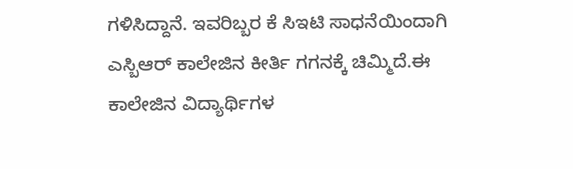ಗಳಿಸಿದ್ದಾನೆ. ಇವರಿಬ್ಬರ ಕೆ ಸಿಇಟಿ ಸಾಧನೆಯಿಂದಾಗಿ ಎಸ್ಬಿಆರ್ ಕಾಲೇಜಿನ ಕೀರ್ತಿ ಗಗನಕ್ಕೆ ಚಿಮ್ಮಿದೆ.ಈ ಕಾಲೇಜಿನ ವಿದ್ಯಾರ್ಥಿಗಳ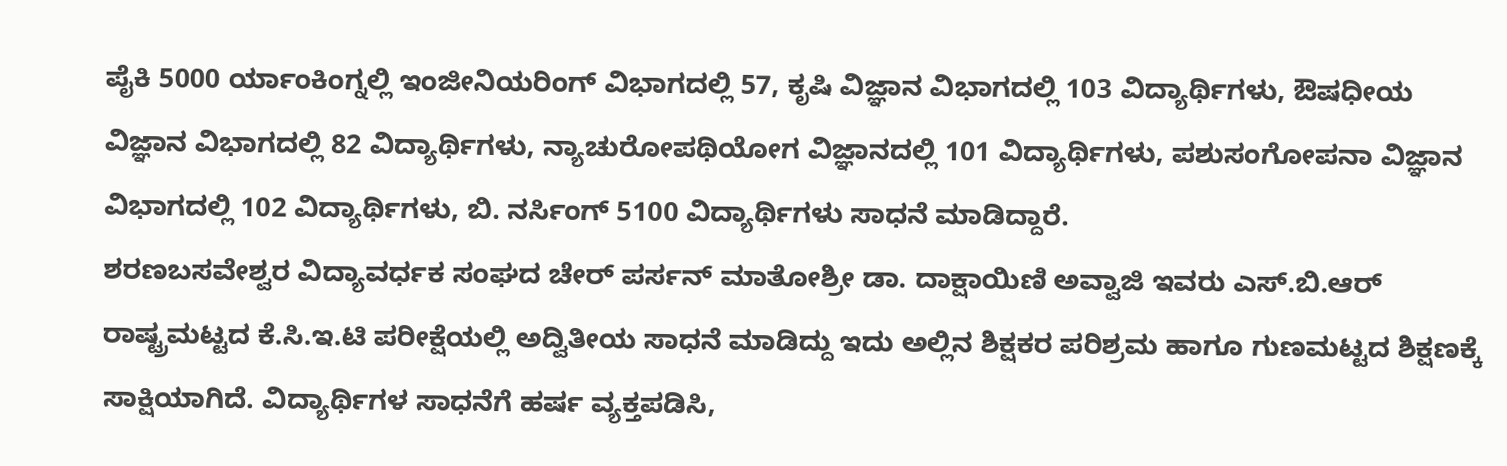ಪೈಕಿ 5000 ರ್ಯಾಂಕಿಂಗ್ನಲ್ಲಿ ಇಂಜೀನಿಯರಿಂಗ್ ವಿಭಾಗದಲ್ಲಿ 57, ಕೃಷಿ ವಿಜ್ಞಾನ ವಿಭಾಗದಲ್ಲಿ 103 ವಿದ್ಯಾರ್ಥಿಗಳು, ಔಷಧೀಯ ವಿಜ್ಞಾನ ವಿಭಾಗದಲ್ಲಿ 82 ವಿದ್ಯಾರ್ಥಿಗಳು, ನ್ಯಾಚುರೋಪಥಿಯೋಗ ವಿಜ್ಞಾನದಲ್ಲಿ 101 ವಿದ್ಯಾರ್ಥಿಗಳು, ಪಶುಸಂಗೋಪನಾ ವಿಜ್ಞಾನ ವಿಭಾಗದಲ್ಲಿ 102 ವಿದ್ಯಾರ್ಥಿಗಳು, ಬಿ. ನರ್ಸಿಂಗ್ 5100 ವಿದ್ಯಾರ್ಥಿಗಳು ಸಾಧನೆ ಮಾಡಿದ್ದಾರೆ.
ಶರಣಬಸವೇಶ್ವರ ವಿದ್ಯಾವರ್ಧಕ ಸಂಘದ ಚೇರ್ ಪರ್ಸನ್ ಮಾತೋಶ್ರೀ ಡಾ. ದಾಕ್ಷಾಯಿಣಿ ಅವ್ವಾಜಿ ಇವರು ಎಸ್.ಬಿ.ಆರ್ ರಾಷ್ಟ್ರಮಟ್ಟದ ಕೆ.ಸಿ.ಇ.ಟಿ ಪರೀಕ್ಷೆಯಲ್ಲಿ ಅದ್ವಿತೀಯ ಸಾಧನೆ ಮಾಡಿದ್ದು ಇದು ಅಲ್ಲಿನ ಶಿಕ್ಷಕರ ಪರಿಶ್ರಮ ಹಾಗೂ ಗುಣಮಟ್ಟದ ಶಿಕ್ಷಣಕ್ಕೆ ಸಾಕ್ಷಿಯಾಗಿದೆ. ವಿದ್ಯಾರ್ಥಿಗಳ ಸಾಧನೆಗೆ ಹರ್ಷ ವ್ಯಕ್ತಪಡಿಸಿ,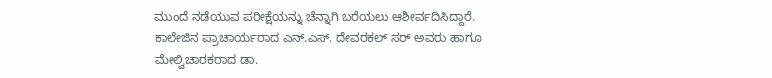ಮುಂದೆ ನಡೆಯುವ ಪರೀಕ್ಷೆಯನ್ನು ಚೆನ್ನಾಗಿ ಬರೆಯಲು ಆಶೀರ್ವದಿಸಿದ್ದಾರೆ.
ಕಾಲೇಜಿನ ಪ್ರಾಚಾರ್ಯರಾದ ಎನ್.ಎಸ್. ದೇವರಕಲ್ ಸರ್ ಅವರು ಹಾಗೂ ಮೇಲ್ವಿಚಾರಕರಾದ ಡಾ.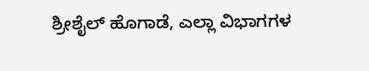ಶ್ರೀಶೈಲ್ ಹೊಗಾಡೆ, ಎಲ್ಲಾ ವಿಭಾಗಗಳ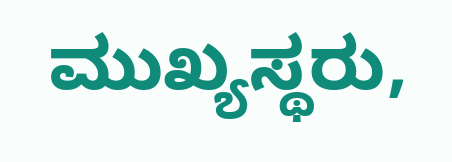ಮುಖ್ಯಸ್ಥರು,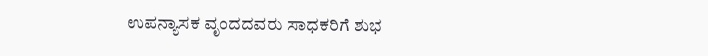ಉಪನ್ಯಾಸಕ ವೃಂದದವರು ಸಾಧಕರಿಗೆ ಶುಭ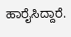ಹಾರೈಸಿದ್ದಾರೆ.